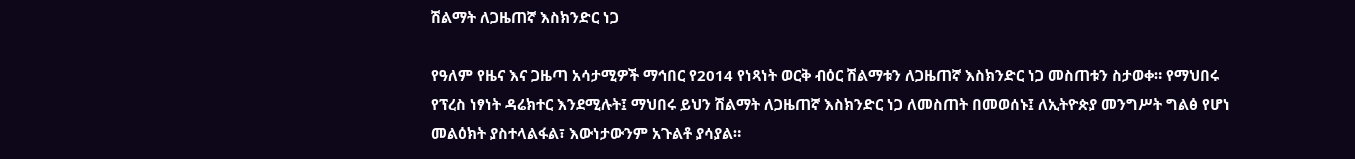ሽልማት ለጋዜጠኛ እስክንድር ነጋ

የዓለም የዜና እና ጋዜጣ አሳታሚዎች ማኅበር የ2014 የነጻነት ወርቅ ብዕር ሽልማቱን ለጋዜጠኛ እስክንድር ነጋ መስጠቱን ስታወቀ። የማህበሩ የፕረስ ነፃነት ዳሬክተር እንደሚሉት፤ ማህበሩ ይህን ሽልማት ለጋዜጠኛ እስክንድር ነጋ ለመስጠት በመወሰኑ፤ ለኢትዮጵያ መንግሥት ግልፅ የሆነ መልዕክት ያስተላልፋል፣ እውነታውንም አጉልቶ ያሳያል።